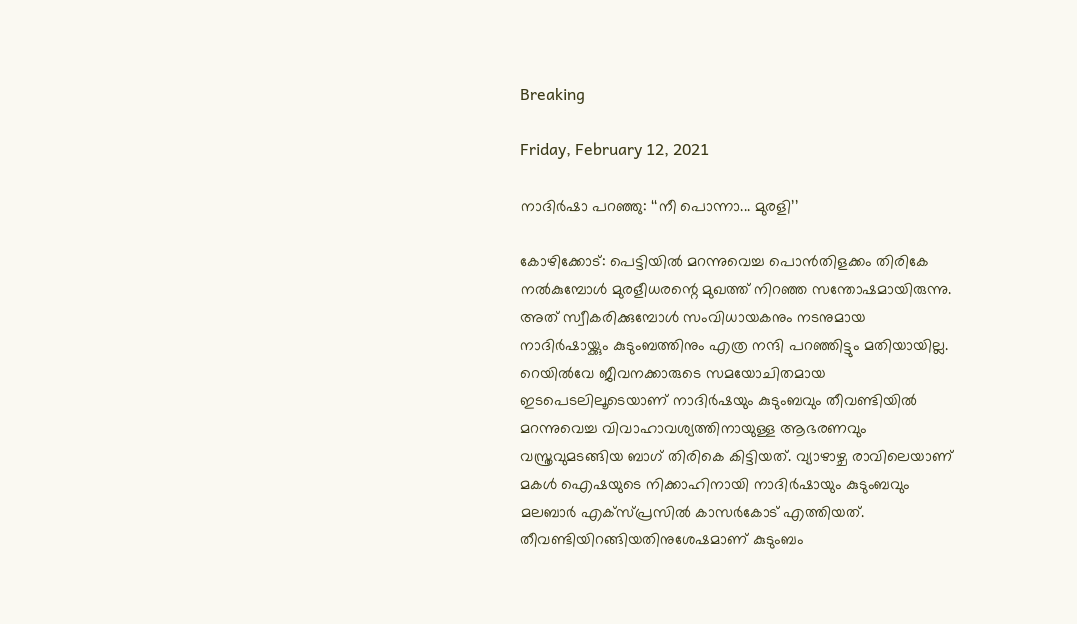Breaking

Friday, February 12, 2021

നാദിർഷാ പറഞ്ഞു: ‘‘നീ പൊന്നാ... മുരളി’’

കോഴിക്കോട്: പെട്ടിയിൽ മറന്നുവെച്ച പൊൻതിളക്കം തിരികേ നൽകുമ്പോൾ മുരളീധരന്റെ മുഖത്ത് നിറഞ്ഞ സന്തോഷമായിരുന്നു. അത് സ്വീകരിക്കുമ്പോൾ സംവിധായകനും നടനുമായ നാദിർഷായ്ക്കും കുടുംബത്തിനും എത്ര നന്ദി പറഞ്ഞിട്ടും മതിയായില്ല. റെയിൽവേ ജീവനക്കാരുടെ സമയോചിതമായ ഇടപെടലിലൂടെയാണ് നാദിർഷയും കുടുംബവും തീവണ്ടിയിൽ മറന്നുവെച്ച വിവാഹാവശ്യത്തിനായുള്ള ആഭരണവും വസ്ത്രവുമടങ്ങിയ ബാഗ് തിരികെ കിട്ടിയത്. വ്യാഴാഴ്ച രാവിലെയാണ് മകൾ ഐഷയുടെ നിക്കാഹിനായി നാദിർഷായും കുടുംബവും മലബാർ എക്സ്പ്രസിൽ കാസർകോട് എത്തിയത്. തീവണ്ടിയിറങ്ങിയതിനുശേഷമാണ് കുടുംബം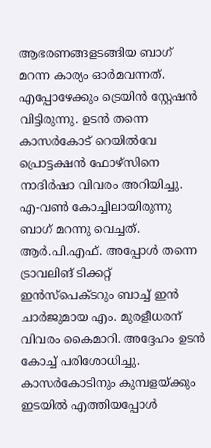ആഭരണങ്ങളടങ്ങിയ ബാഗ് മറന്ന കാര്യം ഓർമവന്നത്. എപ്പോഴേക്കും ട്രെയിൻ സ്റ്റേഷൻ വിട്ടിരുന്നു. ഉടൻ തന്നെ കാസർകോട് റെയിൽവേ പ്രൊട്ടക്ഷൻ ഫോഴ്സിനെ നാദിർഷാ വിവരം അറിയിച്ചു. എ-വൺ കോച്ചിലായിരുന്നു ബാഗ് മറന്നു വെച്ചത്. ആർ.പി.എഫ്. അപ്പോൾ തന്നെ ട്രാവലിങ് ടിക്കറ്റ് ഇൻസ്പെക്ടറും ബാച്ച് ഇൻ ചാർജുമായ എം. മുരളീധരന് വിവരം കൈമാറി. അദ്ദേഹം ഉടൻ കോച്ച് പരിശോധിച്ചു. കാസർകോടിനും കുമ്പളയ്ക്കും ഇടയിൽ എത്തിയപ്പോൾ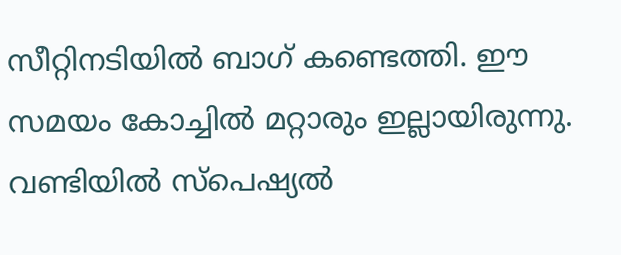സീറ്റിനടിയിൽ ബാഗ് കണ്ടെത്തി. ഈ സമയം കോച്ചിൽ മറ്റാരും ഇല്ലായിരുന്നു. വണ്ടിയിൽ സ്പെഷ്യൽ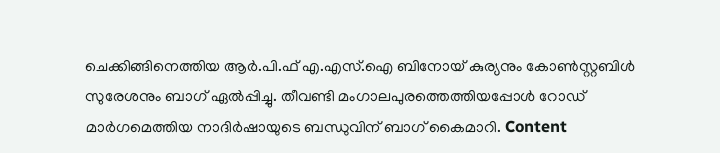ചെക്കിങ്ങിനെത്തിയ ആർ.പി.ഫ് എ.എസ്.ഐ ബിനോയ് കുര്യനും കോൺസ്റ്റബിൾ സുരേശനും ബാഗ് ഏൽപ്പിച്ചു. തീവണ്ടി മംഗാലപുരത്തെത്തിയപ്പോൾ റോഡ് മാർഗമെത്തിയ നാദിർഷായുടെ ബന്ധുവിന് ബാഗ് കൈമാറി. Content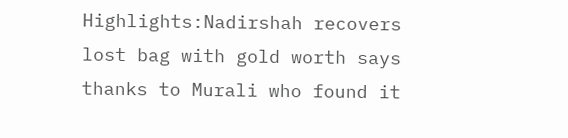Highlights:Nadirshah recovers lost bag with gold worth says thanks to Murali who found it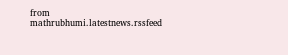from mathrubhumi.latestnews.rssfeed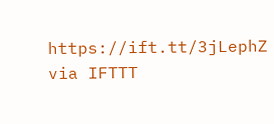https://ift.tt/3jLephZ
via IFTTT